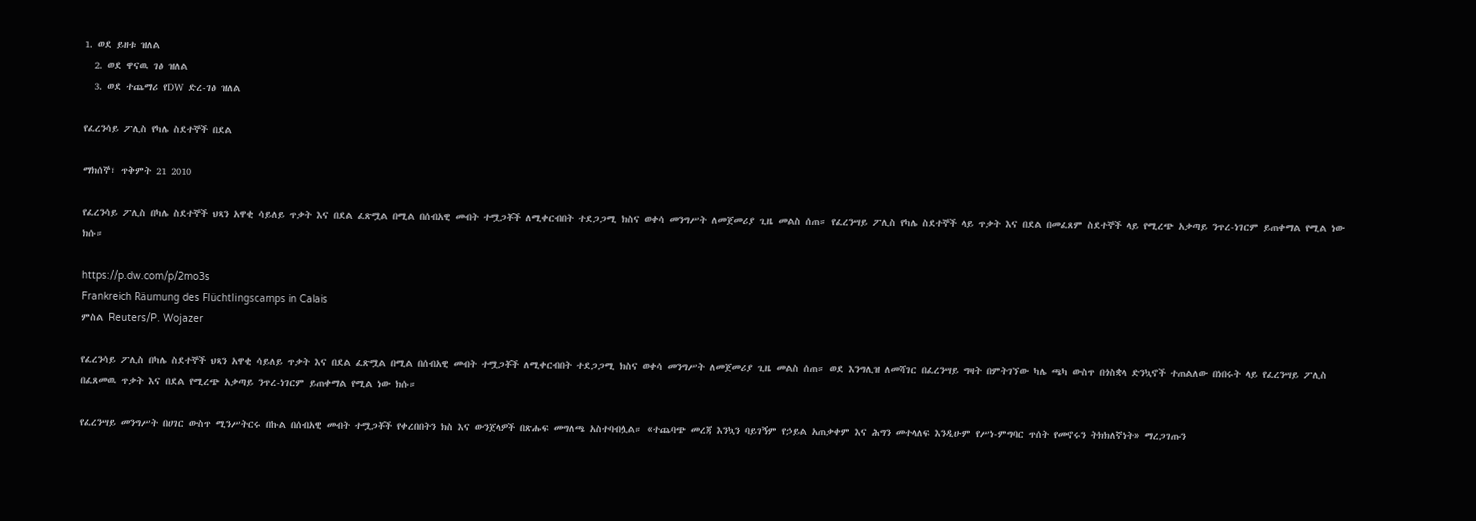1. ወደ ይዘቱ ዝለል
  2. ወደ ዋናዉ ገፅ ዝለል
  3. ወደ ተጨማሪ የDW ድረ-ገፅ ዝለል

የፈረንሳይ ፖሊስ የካሌ ስደተኞች በደል

ማክሰኞ፣ ጥቅምት 21 2010

የፈረንሳይ ፖሊስ በካሌ ስደተኞች ህጻን አዋቂ ሳይለይ ጥቃት እና በደል ፈጽሟል በሚል በሰብአዊ መብት ተሟጋቾች ለሚቀርብበት ተደጋጋሚ ክስና ወቀሳ መንግሥት ለመጀመሪያ ጊዜ መልስ ሰጠ። የፈረንሣይ ፖሊስ የካሌ ስደተኞች ላይ ጥቃት እና በደል በመፈጸም ስደተኞች ላይ የሚረጭ አቃጣይ ንጥረ-ነገርም ይጠቀማል የሚል ነው ክሱ።

https://p.dw.com/p/2mo3s
Frankreich Räumung des Flüchtlingscamps in Calais
ምስል Reuters/P. Wojazer

የፈረንሳይ ፖሊስ በካሌ ስደተኞች ህጻን አዋቂ ሳይለይ ጥቃት እና በደል ፈጽሟል በሚል በሰብአዊ መብት ተሟጋቾች ለሚቀርብበት ተደጋጋሚ ክስና ወቀሳ መንግሥት ለመጀመሪያ ጊዜ መልስ ሰጠ። ወደ እንግሊዝ ለመሻገር በፈረንሣይ ግዛት በምትገኘው ካሌ ጫካ ውስጥ በጎስቋላ ድንኳኖች ተጠልለው በነበሩት ላይ የፈረንሣይ ፖሊስ በፈጸመዉ ጥቃት እና በደል የሚረጭ አቃጣይ ንጥረ-ነገርም ይጠቀማል የሚል ነው ክሱ።

የፈረንሣይ መንግሥት በሀገር ውስጥ ሚንሥትርሩ በኩል በሰብአዊ መብት ተሟጋቾች የቀረበበትን ክስ እና ውንጀላዎች በጽሑፍ መግለጫ አስተባብሏል። «ተጨባጭ መረጃ እንኳን ባይገኝም የኃይል አጠቃቀም እና ሕግን መተላለፍ እንዲሁም የሥነ-ምግባር ጥሰት የመኖሩን ትክክለኛነት» ማረጋገጡን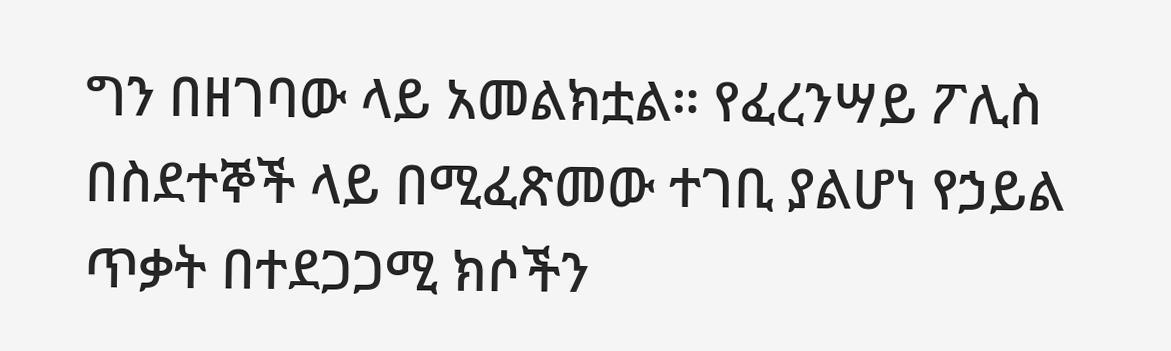ግን በዘገባው ላይ አመልክቷል። የፈረንሣይ ፖሊስ በስደተኞች ላይ በሚፈጽመው ተገቢ ያልሆነ የኃይል ጥቃት በተደጋጋሚ ክሶችን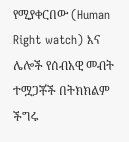የሚያቀርበው (Human Right watch) እና ሌሎች የሰብአዊ መብት ተሟጋቾች በትክክልም ችግሩ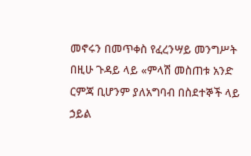መኖሩን በመጥቀስ የፈረንሣይ መንግሥት በዚሁ ጉዳይ ላይ «ምላሽ መስጠቱ አንድ ርምጃ ቢሆንም ያለአግባብ በስደተኞች ላይ ኃይል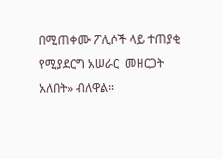በሚጠቀሙ ፖሊሶች ላይ ተጠያቂ የሚያደርግ አሠራር  መዘርጋት አለበት» ብለዋል።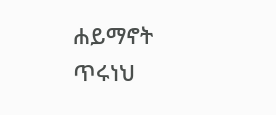ሐይማኖት ጥሩነህ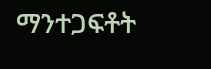ማንተጋፍቶት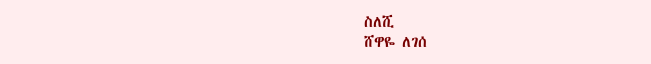ስለሺ
ሸዋዬ ለገሰ